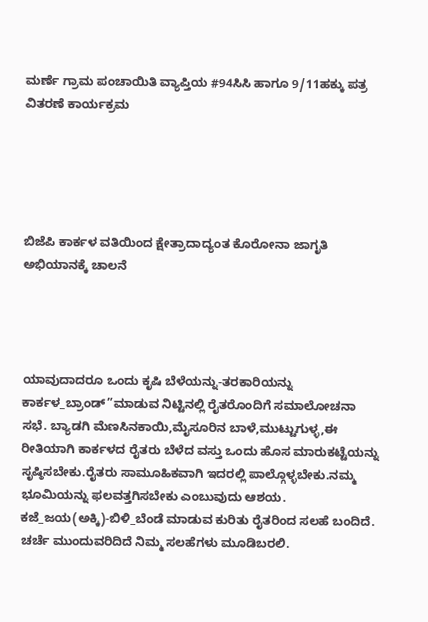ಮರ್ಣೆ ಗ್ರಾಮ ಪಂಚಾಯಿತಿ ವ್ಯಾಪ್ತಿಯ #94ಸಿಸಿ ಹಾಗೂ 9/11ಹಕ್ಕು ಪತ್ರ ವಿತರಣೆ ಕಾರ್ಯಕ್ರಮ





ಬಿಜೆಪಿ ಕಾರ್ಕಳ ವತಿಯಿಂದ ಕ್ಷೇತ್ರಾದಾದ್ಯಂತ ಕೊರೋನಾ ಜಾಗೃತಿ ಅಭಿಯಾನಕ್ಕೆ ಚಾಲನೆ




ಯಾವುದಾದರೂ ಒಂದು ಕೃಷಿ ಬೆಳೆಯನ್ನು-ತರಕಾರಿಯನ್ನು ಕಾರ್ಕಳ_ಬ್ರಾಂಡ್”ಮಾಡುವ ನಿಟ್ಟಿನಲ್ಲಿ ರೈತರೊಂದಿಗೆ ಸಮಾಲೋಚನಾ ಸಭೆ. ಬ್ಯಾಡಗಿ ಮೆಣಸಿನಕಾಯಿ,ಮೈಸೂರಿನ ಬಾಳೆ,ಮುಟ್ಟುಗುಳ್ಳ,ಈ ರೀತಿಯಾಗಿ ಕಾರ್ಕಳದ ರೈತರು ಬೆಳೆದ ವಸ್ತು ಒಂದು ಹೊಸ ಮಾರುಕಟ್ಟೆಯನ್ನು ಸೃಷ್ಠಿಸಬೇಕು.ರೈತರು ಸಾಮೂಹಿಕವಾಗಿ ಇದರಲ್ಲಿ ಪಾಲ್ಗೊಳ್ಳಬೇಕು.ನಮ್ಮ ಭೂಮಿಯನ್ನು ಫಲವತ್ತಗಿಸಬೇಕು ಎಂಬುವುದು ಆಶಯ. ಕಜೆ_ಜಯ(ಅಕ್ಕಿ)-ಬಿಳಿ_ಬೆಂಡೆ ಮಾಡುವ ಕುರಿತು ರೈತರಿಂದ ಸಲಹೆ ಬಂದಿದೆ. ಚರ್ಚೆ ಮುಂದುವರಿದಿದೆ ನಿಮ್ಮ ಸಲಹೆಗಳು ಮೂಡಿಬರಲಿ.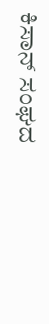ಕಿಸಾನ್ ಸಂಘದ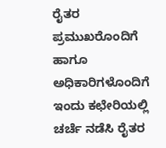ರೈತರ ಪ್ರಮುಖರೊಂದಿಗೆ ಹಾಗೂ ಅಧಿಕಾರಿಗಳೊಂದಿಗೆ ಇಂದು ಕಛೇರಿಯಲ್ಲಿ ಚರ್ಚೆ ನಡೆಸಿ ರೈತರ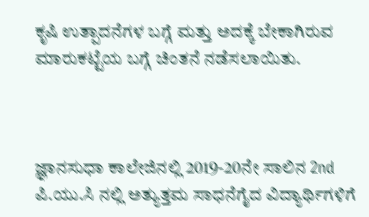ಕೃಷಿ ಉತ್ಪಾದನೆಗಳ ಬಗ್ಗೆ ಮತ್ತು ಅದಕ್ಕೆ ಬೇಕಾಗಿರುವ ಮಾರುಕಟ್ಟೆಯ ಬಗ್ಗೆ ಚಿಂತನೆ ನಡೆಸಲಾಯಿತು.



ಜ್ಞಾನಸುಧಾ ಕಾಲೇಜಿನಲ್ಲಿ 2019-20ನೇ ಸಾಲಿನ 2nd ಪಿ.ಯು.ಸಿ ನಲ್ಲಿ ಅತ್ಯುತ್ತಮ ಸಾಧನೆಗೈದ ವಿದ್ಯಾರ್ಥಿಗಳಿಗೆ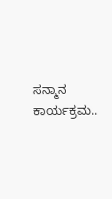ಸನ್ಮಾನ ಕಾರ್ಯಕ್ರಮ..